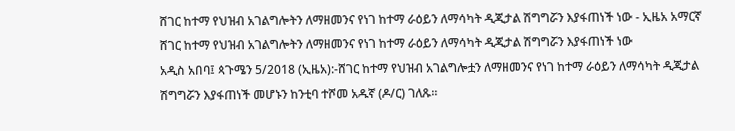ሸገር ከተማ የህዝብ አገልግሎትን ለማዘመንና የነገ ከተማ ራዕይን ለማሳካት ዲጂታል ሽግግሯን እያፋጠነች ነው - ኢዜአ አማርኛ
ሸገር ከተማ የህዝብ አገልግሎትን ለማዘመንና የነገ ከተማ ራዕይን ለማሳካት ዲጂታል ሽግግሯን እያፋጠነች ነው
አዲስ አበባ፤ ጳጉሜን 5/2018 (ኢዜአ):-ሸገር ከተማ የህዝብ አገልግሎቷን ለማዘመንና የነገ ከተማ ራዕይን ለማሳካት ዲጂታል ሽግግሯን እያፋጠነች መሆኑን ከንቲባ ተሾመ አዱኛ (ዶ/ር) ገለጹ።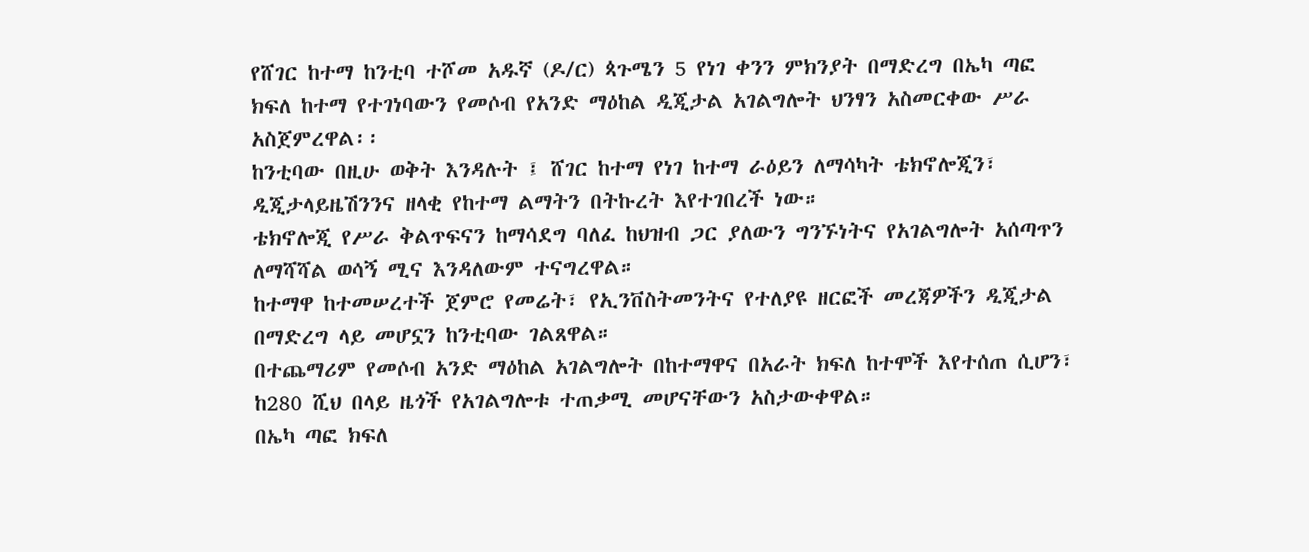የሸገር ከተማ ከንቲባ ተሾመ አዱኛ (ዶ/ር) ጳጉሜን 5 የነገ ቀንን ምክንያት በማድረግ በኤካ ጣፎ ክፍለ ከተማ የተገነባውን የመሶብ የአንድ ማዕከል ዲጂታል አገልግሎት ህንፃን አስመርቀው ሥራ አስጀምረዋል፡፡
ከንቲባው በዚሁ ወቅት እንዳሉት ፤ ሸገር ከተማ የነገ ከተማ ራዕይን ለማሳካት ቴክኖሎጂን፣ ዲጂታላይዜሽንንና ዘላቂ የከተማ ልማትን በትኩረት እየተገበረች ነው።
ቴክኖሎጂ የሥራ ቅልጥፍናን ከማሳደግ ባለፈ ከህዝብ ጋር ያለውን ግንኙነትና የአገልግሎት አሰጣጥን ለማሻሻል ወሳኝ ሚና እንዳለውም ተናግረዋል።
ከተማዋ ከተመሠረተች ጀምሮ የመሬት፣ የኢንቨስትመንትና የተለያዩ ዘርፎች መረጃዎችን ዲጂታል በማድረግ ላይ መሆኗን ከንቲባው ገልጸዋል።
በተጨማሪም የመሶብ አንድ ማዕከል አገልግሎት በከተማዋና በአራት ክፍለ ከተሞች እየተሰጠ ሲሆን፣ ከ280 ሺህ በላይ ዜጎች የአገልግሎቱ ተጠቃሚ መሆናቸውን አስታውቀዋል።
በኤካ ጣፎ ክፍለ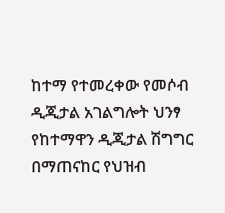ከተማ የተመረቀው የመሶብ ዲጂታል አገልግሎት ህንፃ የከተማዋን ዲጂታል ሽግግር በማጠናከር የህዝብ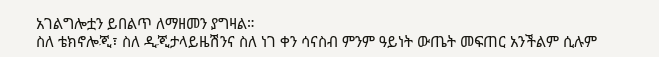አገልግሎቷን ይበልጥ ለማዘመን ያግዛል።
ስለ ቴክኖሎጂ፣ ስለ ዲጂታላይዜሽንና ስለ ነገ ቀን ሳናስብ ምንም ዓይነት ውጤት መፍጠር አንችልም ሲሉም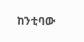ከንቲባው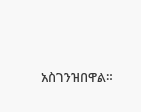አስገንዝበዋል።